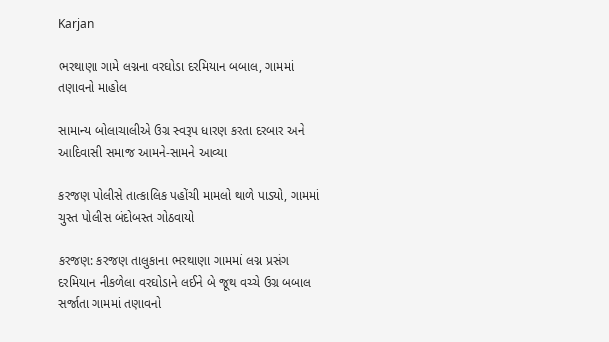Karjan

ભરથાણા ગામે લગ્નના વરઘોડા દરમિયાન બબાલ, ગામમાં તણાવનો માહોલ

સામાન્ય બોલાચાલીએ ઉગ્ર સ્વરૂપ ધારણ કરતા દરબાર અને આદિવાસી સમાજ આમને-સામને આવ્યા

કરજણ પોલીસે તાત્કાલિક પહોંચી મામલો થાળે પાડ્યો, ગામમાં ચુસ્ત પોલીસ બંદોબસ્ત ગોઠવાયો

કરજણ: કરજણ તાલુકાના ભરથાણા ગામમાં લગ્ન પ્રસંગ દરમિયાન નીકળેલા વરઘોડાને લઈને બે જૂથ વચ્ચે ઉગ્ર બબાલ સર્જાતા ગામમાં તણાવનો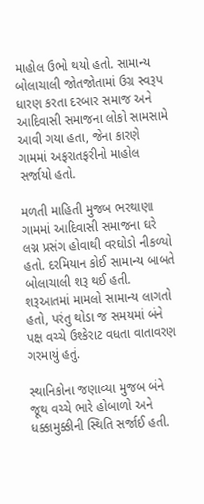માહોલ ઉભો થયો હતો. સામાન્ય બોલાચાલી જોતજોતામાં ઉગ્ર સ્વરૂપ ધારણ કરતા દરબાર સમાજ અને આદિવાસી સમાજના લોકો સામસામે આવી ગયા હતા, જેના કારણે ગામમાં અફરાતફરીનો માહોલ સર્જાયો હતો.

મળતી માહિતી મુજબ ભરથાણા ગામમાં આદિવાસી સમાજના ઘરે લગ્ન પ્રસંગ હોવાથી વરઘોડો નીકળ્યો હતો. દરમિયાન કોઈ સામાન્ય બાબતે બોલાચાલી શરૂ થઈ હતી. શરૂઆતમાં મામલો સામાન્ય લાગતો હતો, પરંતુ થોડા જ સમયમાં બંને પક્ષ વચ્ચે ઉશ્કેરાટ વધતા વાતાવરણ ગરમાયું હતું.

સ્થાનિકોના જણાવ્યા મુજબ બંને જૂથ વચ્ચે ભારે હોબાળો અને ધક્કામુક્કીની સ્થિતિ સર્જાઈ હતી.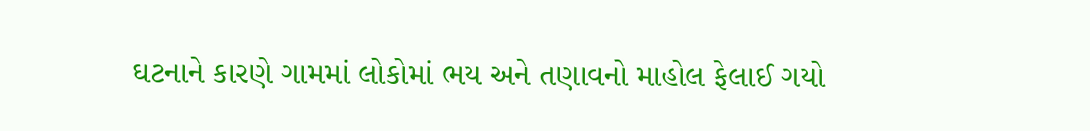ઘટનાને કારણે ગામમાં લોકોમાં ભય અને તણાવનો માહોલ ફેલાઈ ગયો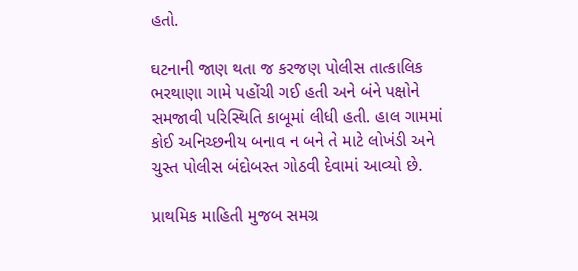હતો.

ઘટનાની જાણ થતા જ કરજણ પોલીસ તાત્કાલિક ભરથાણા ગામે પહોંચી ગઈ હતી અને બંને પક્ષોને સમજાવી પરિસ્થિતિ કાબૂમાં લીધી હતી. હાલ ગામમાં કોઈ અનિચ્છનીય બનાવ ન બને તે માટે લોખંડી અને ચુસ્ત પોલીસ બંદોબસ્ત ગોઠવી દેવામાં આવ્યો છે.

પ્રાથમિક માહિતી મુજબ સમગ્ર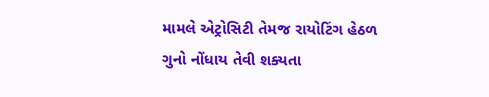મામલે એટ્રોસિટી તેમજ રાયોટિંગ હેઠળ ગુનો નોંધાય તેવી શક્યતા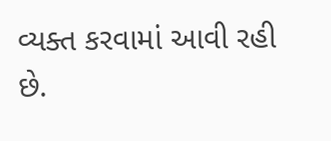વ્યક્ત કરવામાં આવી રહી છે.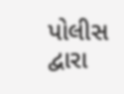પોલીસ દ્વારા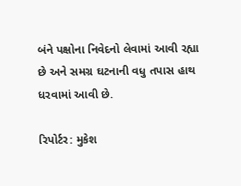બંને પક્ષોના નિવેદનો લેવામાં આવી રહ્યા છે અને સમગ્ર ઘટનાની વધુ તપાસ હાથ ધરવામાં આવી છે.

રિપોર્ટર: મુકેશ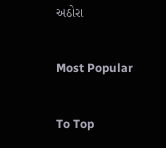અઠોરા

Most Popular

To Top